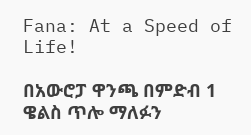Fana: At a Speed of Life!

በአውሮፓ ዋንጫ በምድብ 1 ዌልስ ጥሎ ማለፉን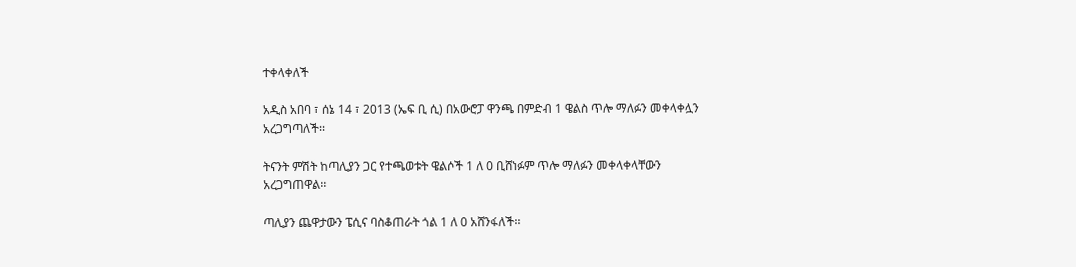ተቀላቀለች

አዲስ አበባ ፣ ሰኔ 14 ፣ 2013 (ኤፍ ቢ ሲ) በአውሮፓ ዋንጫ በምድብ 1 ዌልስ ጥሎ ማለፉን መቀላቀሏን አረጋግጣለች፡፡

ትናንት ምሽት ከጣሊያን ጋር የተጫወቱት ዌልሶች 1 ለ 0 ቢሸነፉም ጥሎ ማለፉን መቀላቀላቸውን አረጋግጠዋል፡፡

ጣሊያን ጨዋታውን ፔሲና ባስቆጠራት ጎል 1 ለ 0 አሸንፋለች፡፡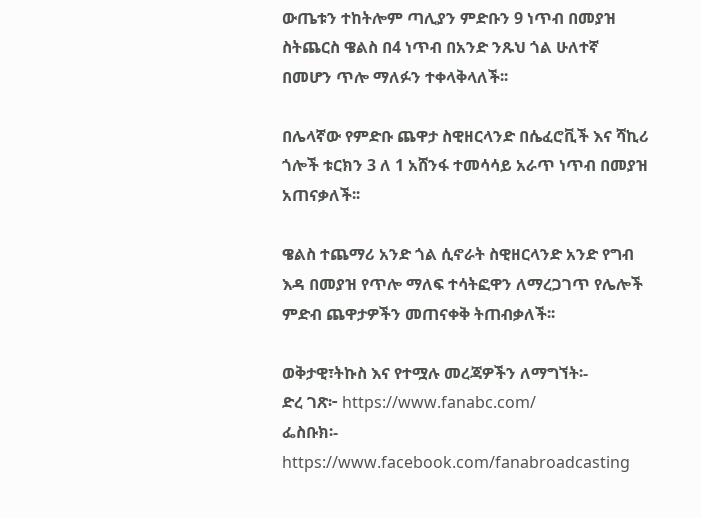ውጤቱን ተከትሎም ጣሊያን ምድቡን 9 ነጥብ በመያዝ ስትጨርስ ዌልስ በ4 ነጥብ በአንድ ንጹህ ጎል ሁለተኛ በመሆን ጥሎ ማለፉን ተቀላቅላለች፡፡

በሌላኛው የምድቡ ጨዋታ ስዊዘርላንድ በሴፈሮቪች እና ሻኪሪ ጎሎች ቱርክን 3 ለ 1 አሸንፋ ተመሳሳይ አራጥ ነጥብ በመያዝ አጠናቃለች፡፡

ዌልስ ተጨማሪ አንድ ጎል ሲኖራት ስዊዘርላንድ አንድ የግብ እዳ በመያዝ የጥሎ ማለፍ ተሳትፎዋን ለማረጋገጥ የሌሎች ምድብ ጨዋታዎችን መጠናቀቅ ትጠብቃለች፡፡

ወቅታዊ፣ትኩስ እና የተሟሉ መረጃዎችን ለማግኘት፡-
ድረ ገጽ፦ https://www.fanabc.com/
ፌስቡክ፡- https://www.facebook.com/fanabroadcasting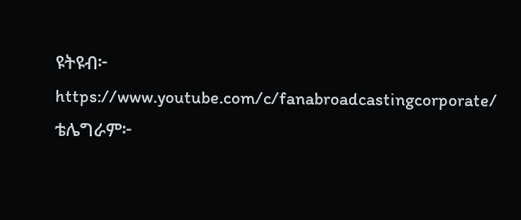ዩትዩብ፦ https://www.youtube.com/c/fanabroadcastingcorporate/
ቴሌግራም፦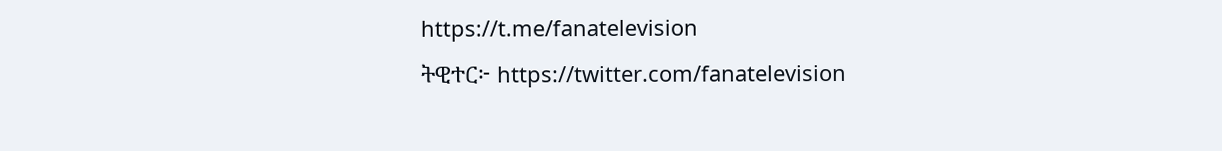https://t.me/fanatelevision
ትዊተር፦ https://twitter.com/fanatelevision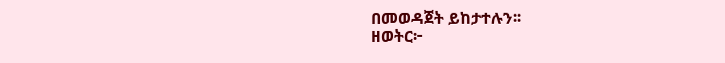በመወዳጀት ይከታተሉን፡፡
ዘወትር፦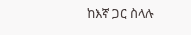ከእኛ ጋር ስላሉ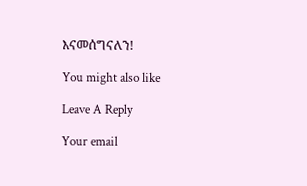እናመሰግናለን!

You might also like

Leave A Reply

Your email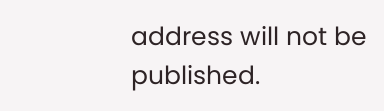address will not be published.